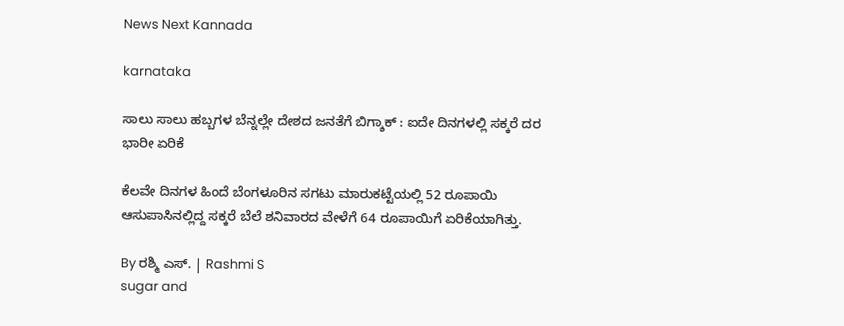News Next Kannada

karnataka

ಸಾಲು ಸಾಲು ಹಬ್ಬಗಳ ಬೆನ್ನಲ್ಲೇ ದೇಶದ ಜನತೆಗೆ ಬಿಗ್ಶಾಕ್ : ಐದೇ ದಿನಗಳಲ್ಲಿ ಸಕ್ಕರೆ ದರ ಭಾರೀ ಏರಿಕೆ

ಕೆಲವೇ ದಿನಗಳ ಹಿಂದೆ ಬೆಂಗಳೂರಿನ ಸಗಟು ಮಾರುಕಟ್ಟೆಯಲ್ಲಿ 52 ರೂಪಾಯಿ ಆಸುಪಾಸಿನಲ್ಲಿದ್ದ ಸಕ್ಕರೆ ಬೆಲೆ ಶನಿವಾರದ ವೇಳೆಗೆ 64 ರೂಪಾಯಿಗೆ ಏರಿಕೆಯಾಗಿತ್ತು.

By ರಶ್ಮಿ ಎಸ್. | Rashmi S
sugar and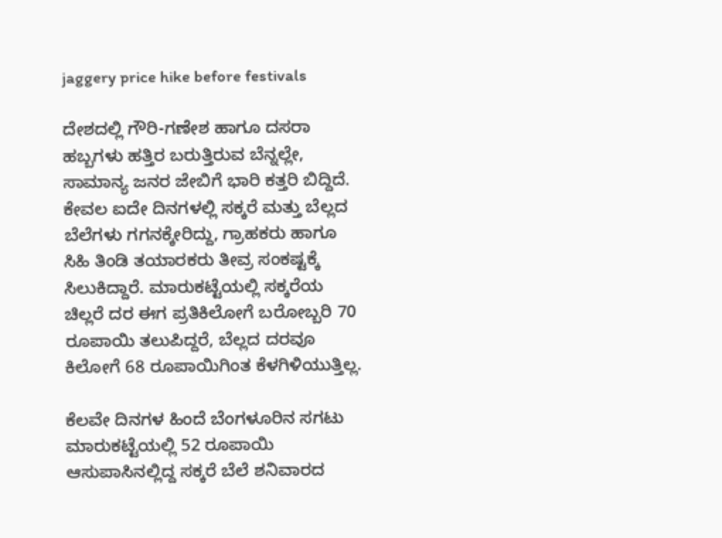jaggery price hike before festivals

ದೇಶದಲ್ಲಿ ಗೌರಿ-ಗಣೇಶ ಹಾಗೂ ದಸರಾ ಹಬ್ಬಗಳು ಹತ್ತಿರ ಬರುತ್ತಿರುವ ಬೆನ್ನಲ್ಲೇ, ಸಾಮಾನ್ಯ ಜನರ ಜೇಬಿಗೆ ಭಾರಿ ಕತ್ತರಿ ಬಿದ್ದಿದೆ. ಕೇವಲ ಐದೇ ದಿನಗಳಲ್ಲಿ ಸಕ್ಕರೆ ಮತ್ತು ಬೆಲ್ಲದ ಬೆಲೆಗಳು ಗಗನಕ್ಕೇರಿದ್ದು, ಗ್ರಾಹಕರು ಹಾಗೂ ಸಿಹಿ ತಿಂಡಿ ತಯಾರಕರು ತೀವ್ರ ಸಂಕಷ್ಟಕ್ಕೆ ಸಿಲುಕಿದ್ದಾರೆ. ಮಾರುಕಟ್ಟೆಯಲ್ಲಿ ಸಕ್ಕರೆಯ ಚಿಲ್ಲರೆ ದರ ಈಗ ಪ್ರತಿಕಿಲೋಗೆ ಬರೋಬ್ಬರಿ 70 ರೂಪಾಯಿ ತಲುಪಿದ್ದರೆ, ಬೆಲ್ಲದ ದರವೂ ಕಿಲೋಗೆ 68 ರೂಪಾಯಿಗಿಂತ ಕೆಳಗಿಳಿಯುತ್ತಿಲ್ಲ.

ಕೆಲವೇ ದಿನಗಳ ಹಿಂದೆ ಬೆಂಗಳೂರಿನ ಸಗಟು ಮಾರುಕಟ್ಟೆಯಲ್ಲಿ 52 ರೂಪಾಯಿ ಆಸುಪಾಸಿನಲ್ಲಿದ್ದ ಸಕ್ಕರೆ ಬೆಲೆ ಶನಿವಾರದ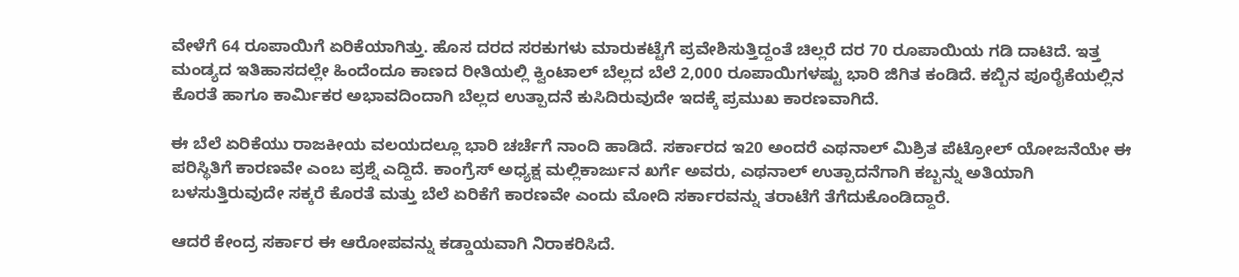ವೇಳೆಗೆ 64 ರೂಪಾಯಿಗೆ ಏರಿಕೆಯಾಗಿತ್ತು. ಹೊಸ ದರದ ಸರಕುಗಳು ಮಾರುಕಟ್ಟೆಗೆ ಪ್ರವೇಶಿಸುತ್ತಿದ್ದಂತೆ ಚಿಲ್ಲರೆ ದರ 70 ರೂಪಾಯಿಯ ಗಡಿ ದಾಟಿದೆ. ಇತ್ತ ಮಂಡ್ಯದ ಇತಿಹಾಸದಲ್ಲೇ ಹಿಂದೆಂದೂ ಕಾಣದ ರೀತಿಯಲ್ಲಿ ಕ್ವಿಂಟಾಲ್ ಬೆಲ್ಲದ ಬೆಲೆ 2,000 ರೂಪಾಯಿಗಳಷ್ಟು ಭಾರಿ ಜಿಗಿತ ಕಂಡಿದೆ. ಕಬ್ಬಿನ ಪೂರೈಕೆಯಲ್ಲಿನ ಕೊರತೆ ಹಾಗೂ ಕಾರ್ಮಿಕರ ಅಭಾವದಿಂದಾಗಿ ಬೆಲ್ಲದ ಉತ್ಪಾದನೆ ಕುಸಿದಿರುವುದೇ ಇದಕ್ಕೆ ಪ್ರಮುಖ ಕಾರಣವಾಗಿದೆ.

ಈ ಬೆಲೆ ಏರಿಕೆಯು ರಾಜಕೀಯ ವಲಯದಲ್ಲೂ ಭಾರಿ ಚರ್ಚೆಗೆ ನಾಂದಿ ಹಾಡಿದೆ. ಸರ್ಕಾರದ ಇ20 ಅಂದರೆ ಎಥನಾಲ್ ಮಿಶ್ರಿತ ಪೆಟ್ರೋಲ್ ಯೋಜನೆಯೇ ಈ ಪರಿಸ್ಥಿತಿಗೆ ಕಾರಣವೇ ಎಂಬ ಪ್ರಶ್ನೆ ಎದ್ದಿದೆ. ಕಾಂಗ್ರೆಸ್ ಅಧ್ಯಕ್ಷ ಮಲ್ಲಿಕಾರ್ಜುನ ಖರ್ಗೆ ಅವರು, ಎಥನಾಲ್ ಉತ್ಪಾದನೆಗಾಗಿ ಕಬ್ಬನ್ನು ಅತಿಯಾಗಿ ಬಳಸುತ್ತಿರುವುದೇ ಸಕ್ಕರೆ ಕೊರತೆ ಮತ್ತು ಬೆಲೆ ಏರಿಕೆಗೆ ಕಾರಣವೇ ಎಂದು ಮೋದಿ ಸರ್ಕಾರವನ್ನು ತರಾಟೆಗೆ ತೆಗೆದುಕೊಂಡಿದ್ದಾರೆ.

ಆದರೆ ಕೇಂದ್ರ ಸರ್ಕಾರ ಈ ಆರೋಪವನ್ನು ಕಡ್ಡಾಯವಾಗಿ ನಿರಾಕರಿಸಿದೆ.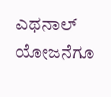ಎಥನಾಲ್ ಯೋಜನೆಗೂ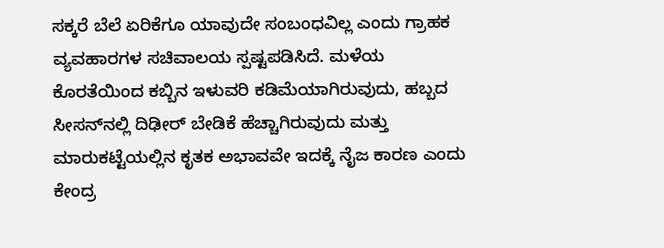ಸಕ್ಕರೆ ಬೆಲೆ ಏರಿಕೆಗೂ ಯಾವುದೇ ಸಂಬಂಧವಿಲ್ಲ ಎಂದು ಗ್ರಾಹಕ ವ್ಯವಹಾರಗಳ ಸಚಿವಾಲಯ ಸ್ಪಷ್ಟಪಡಿಸಿದೆ. ಮಳೆಯ ಕೊರತೆಯಿಂದ ಕಬ್ಬಿನ ಇಳುವರಿ ಕಡಿಮೆಯಾಗಿರುವುದು, ಹಬ್ಬದ ಸೀಸನ್‌ನಲ್ಲಿ ದಿಢೀರ್ ಬೇಡಿಕೆ ಹೆಚ್ಚಾಗಿರುವುದು ಮತ್ತು ಮಾರುಕಟ್ಟೆಯಲ್ಲಿನ ಕೃತಕ ಅಭಾವವೇ ಇದಕ್ಕೆ ನೈಜ ಕಾರಣ ಎಂದು ಕೇಂದ್ರ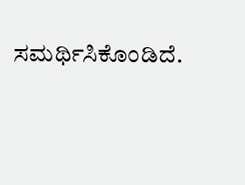ಸಮರ್ಥಿಸಿಕೊಂಡಿದೆ.